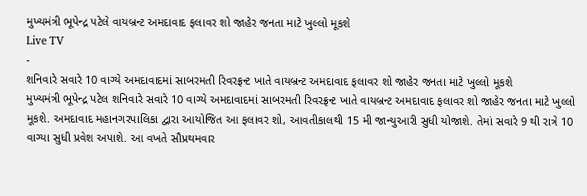મુખ્યમંત્રી ભૂપેન્દ્ર પટેલે વાયબ્રન્ટ અમદાવાદ ફલાવર શો જાહેર જનતા માટે ખુલ્લો મૂકશે
Live TV
-
શનિવારે સવારે 10 વાગ્યે અમદાવાદમાં સાબરમતી રિવરફ્રન્ટ ખાતે વાયબ્રન્ટ અમદાવાદ ફલાવર શો જાહેર જનતા માટે ખુલ્લો મૂકશે
મુખ્યમંત્રી ભૂપેન્દ્ર પટેલ શનિવારે સવારે 10 વાગ્યે અમદાવાદમાં સાબરમતી રિવરફ્રન્ટ ખાતે વાયબ્રન્ટ અમદાવાદ ફલાવર શો જાહેર જનતા માટે ખુલ્લો મૂકશે. અમદાવાદ મહાનગરપાલિકા દ્વારા આયોજિત આ ફલાવર શો, આવતીકાલથી 15 મી જાન્યુઆરી સુધી યોજાશે. તેમાં સવારે 9 થી રાત્રે 10 વાગ્યા સુધી પ્રવેશ અપાશે. આ વખતે સૌપ્રથમવાર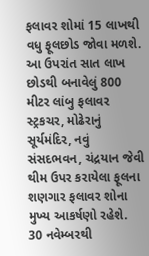ફલાવર શોમાં 15 લાખથી વધુ ફૂલછોડ જોવા મળશે. આ ઉપરાંત સાત લાખ છોડથી બનાવેલું 800 મીટર લાંબુ ફલાવર સ્ટ્રકચર, મોઢેરાનું સૂર્યમંદિર, નવું સંસદભવન, ચંદ્રયાન જેવી થીમ ઉપર કરાયેલા ફૂલના શણગાર ફલાવર શોના મુખ્ય આકર્ષણો રહેશે.
30 નવેમ્બરથી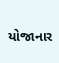યોજાનાર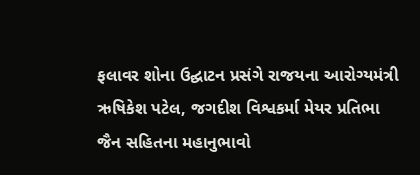ફલાવર શોના ઉદ્ઘાટન પ્રસંગે રાજયના આરોગ્યમંત્રી ઋષિકેશ પટેલ, જગદીશ વિશ્વકર્મા મેયર પ્રતિભા જૈન સહિતના મહાનુભાવો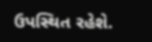ઉપસ્થિત રહેશે.